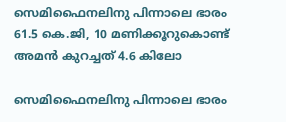സെമിഫൈനലിനു പിന്നാലെ ഭാരം 61.5 കെ.ജി, 10 മണിക്കൂറുകൊണ്ട് അമൻ കുറച്ചത് 4.6 കിലോ

സെമിഫൈനലിനു പിന്നാലെ ഭാരം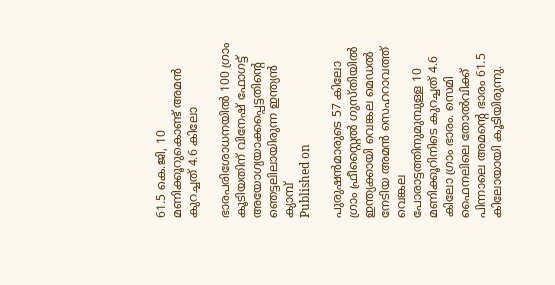61.5 കെ.ജി, 10 മണിക്കൂറുകൊണ്ട് അമൻ കുറച്ചത് 4.6 കിലോ

ഭാരപരിശോധനയില്‍ 100 ഗ്രാം കൂടിയതിന് വിനേഷ് ഫോഗട്ട് അയോഗ്യയാക്കപ്പെട്ടതിന്റെ ഞെട്ടലിലായിരുന്ന ഇന്ത്യന്‍ ക്യാമ്പ്
Published on

പുരുഷന്‍മാരുടെ 57 കിലോ ഗ്രാം ഫ്രീസ്റ്റൈല്‍ ഗുസ്തിയില്‍ ഇന്ത്യക്കായി വെങ്കല മെഡല്‍ നേടിയ അമന്‍ സെഹറാവത്ത് വെങ്കല പോരാട്ടത്തിനുമുമ്പുള്ള 10 മണിക്കൂറിനിടെ കുറച്ചത് 4.6 കിലോ ഗ്രാം ഭാരം. സെമി ഫൈനലിലെ തോല്‍വിക്ക് പിന്നാലെ അമന്റെ ഭാരം 61.5 കിലോയായി കൂടിയിരുന്നു.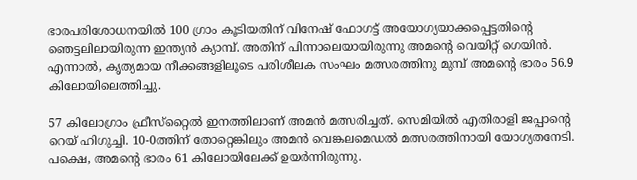ഭാരപരിശോധനയില്‍ 100 ഗ്രാം കൂടിയതിന് വിനേഷ് ഫോഗട്ട് അയോഗ്യയാക്കപ്പെട്ടതിന്റെ ഞെട്ടലിലായിരുന്ന ഇന്ത്യന്‍ ക്യാമ്പ്. അതിന് പിന്നാലെയായിരുന്നു അമന്റെ വെയിറ്റ് ഗെയിൻ. എന്നാല്‍, കൃത്യമായ നീക്കങ്ങളിലൂടെ പരിശീലക സംഘം മത്സരത്തിനു മുമ്പ് അമന്റെ ഭാരം 56.9 കിലോയിലെത്തിച്ചു.

57 കിലോഗ്രാം ഫ്രീസ്‌റ്റൈല്‍ ഇനത്തിലാണ് അമന്‍ മത്സരിച്ചത്. സെമിയില്‍ എതിരാളി ജപ്പാന്റെ റെയ് ഹിഗുച്ചി. 10-0ത്തിന് തോറ്റെങ്കിലും അമന്‍ വെങ്കലമെഡല്‍ മത്സരത്തിനായി യോഗ്യതനേടി. പക്ഷെ, അമന്റെ ഭാരം 61 കിലോയിലേക്ക് ഉയർന്നിരുന്നു.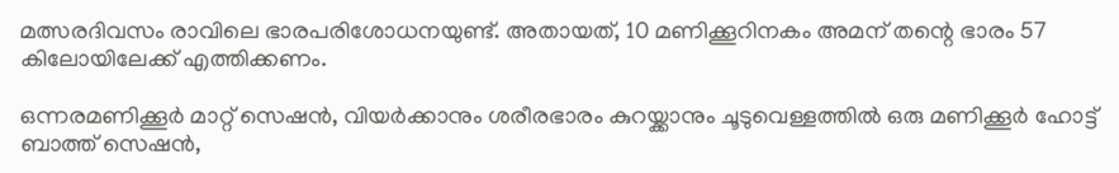മത്സരദിവസം രാവിലെ ഭാരപരിശോധനയുണ്ട്. അതായത്, 10 മണിക്കൂറിനകം അമന് തന്റെ ഭാരം 57 കിലോയിലേക്ക് എത്തിക്കണം.

ഒന്നരമണിക്കൂര്‍ മാറ്റ് സെഷന്‍, വിയര്‍ക്കാനും ശരീരഭാരം കുറയ്ക്കാനും ചൂടുവെള്ളത്തില്‍ ഒരു മണിക്കൂര്‍ ഹോട്ട് ബാത്ത് സെഷൻ,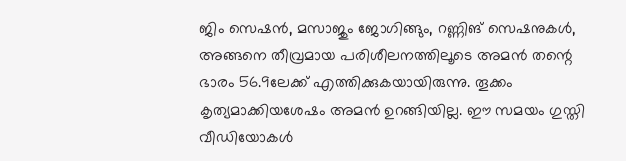ജിം സെഷന്‍, മസാജും ജോഗിങ്ങും, റണ്ണിങ് സെഷനുകള്‍, അങ്ങനെ തീവ്രമായ പരിശീലനത്തിലൂടെ അമൻ തന്റെ ഭാരം 56.9ലേക്ക് എത്തിക്കുകയായിരുന്നു. തൂക്കം കൃത്യമാക്കിയശേഷം അമന്‍ ഉറങ്ങിയില്ല. ഈ സമയം ഗുസ്തി വീഡിയോകള്‍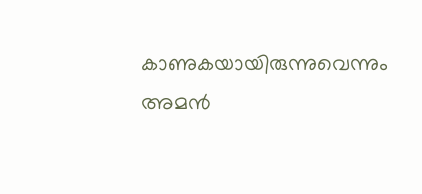കാണുകയായിരുന്നുവെന്നും അമന്‍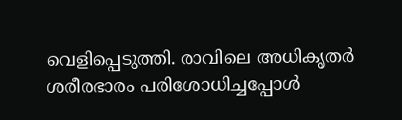വെളിപ്പെടുത്തി. രാവിലെ അധികൃതര്‍ ശരീരഭാരം പരിശോധിച്ചപ്പോള്‍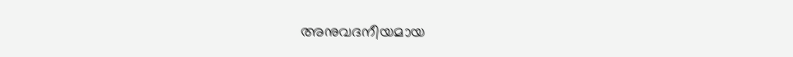അനുവദനീയമായ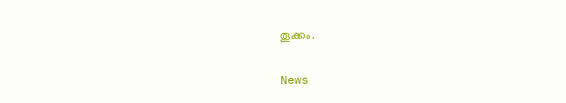തൂക്കം.

News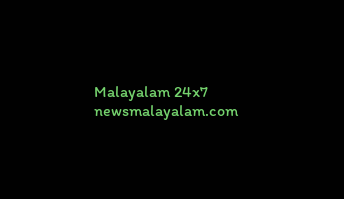Malayalam 24x7
newsmalayalam.com